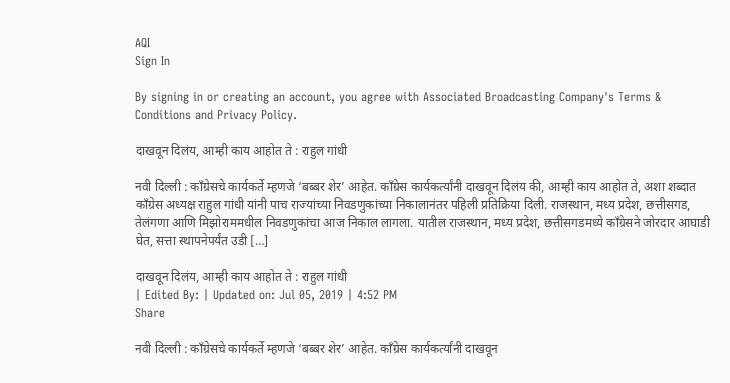AQI
Sign In

By signing in or creating an account, you agree with Associated Broadcasting Company's Terms & Conditions and Privacy Policy.

दाखवून दिलंय, आम्ही काय आहोत ते : राहुल गांधी

नवी दिल्ली : काँग्रेसचे कार्यकर्ते म्हणजे ‘बब्बर शेर’ आहेत. काँग्रेस कार्यकर्त्यांनी दाखवून दिलंय की, आम्ही काय आहोत ते, अशा शब्दात काँग्रेस अध्यक्ष राहुल गांधी यांनी पाच राज्यांच्या निवडणुकांच्या निकालानंतर पहिली प्रतिक्रिया दिली. राजस्थान, मध्य प्रदेश, छत्तीसगड, तेलंगणा आणि मिझोराममधील निवडणुकांचा आज निकाल लागला. यातील राजस्थान, मध्य प्रदेश, छत्तीसगडमध्ये काँग्रेसने जोरदार आघाडी घेत, सत्ता स्थापनेपर्यंत उडी […]

दाखवून दिलंय, आम्ही काय आहोत ते : राहुल गांधी
| Edited By: | Updated on: Jul 05, 2019 | 4:52 PM
Share

नवी दिल्ली : काँग्रेसचे कार्यकर्ते म्हणजे ‘बब्बर शेर’ आहेत. काँग्रेस कार्यकर्त्यांनी दाखवून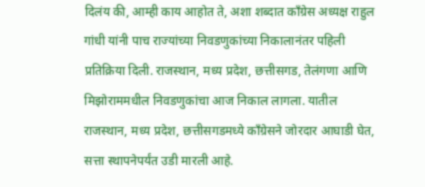दिलंय की, आम्ही काय आहोत ते, अशा शब्दात काँग्रेस अध्यक्ष राहुल गांधी यांनी पाच राज्यांच्या निवडणुकांच्या निकालानंतर पहिली प्रतिक्रिया दिली. राजस्थान, मध्य प्रदेश, छत्तीसगड, तेलंगणा आणि मिझोराममधील निवडणुकांचा आज निकाल लागला. यातील राजस्थान, मध्य प्रदेश, छत्तीसगडमध्ये काँग्रेसने जोरदार आघाडी घेत, सत्ता स्थापनेपर्यंत उडी मारली आहे.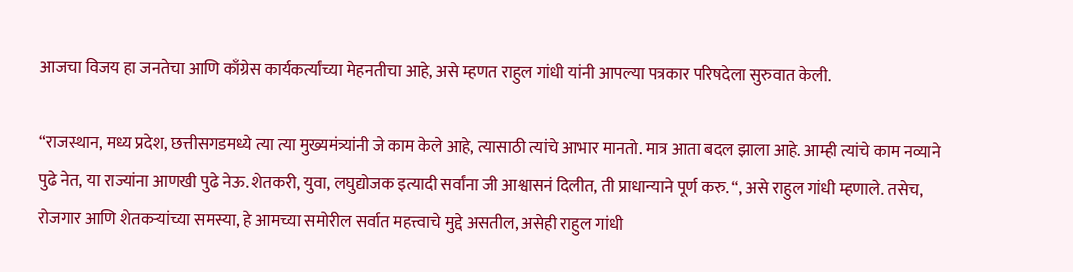आजचा विजय हा जनतेचा आणि काँग्रेस कार्यकर्त्यांच्या मेहनतीचा आहे, असे म्हणत राहुल गांधी यांनी आपल्या पत्रकार परिषदेला सुरुवात केली.

“राजस्थान, मध्य प्रदेश, छत्तीसगडमध्ये त्या त्या मुख्यमंत्र्यांनी जे काम केले आहे, त्यासाठी त्यांचे आभार मानतो. मात्र आता बदल झाला आहे. आम्ही त्यांचे काम नव्याने पुढे नेत, या राज्यांना आणखी पुढे नेऊ. शेतकरी, युवा, लघुद्योजक इत्यादी सर्वांना जी आश्वासनं दिलीत, ती प्राधान्याने पूर्ण करु. “, असे राहुल गांधी म्हणाले. तसेच, रोजगार आणि शेतकऱ्यांच्या समस्या, हे आमच्या समोरील सर्वात महत्त्वाचे मुद्दे असतील, असेही राहुल गांधी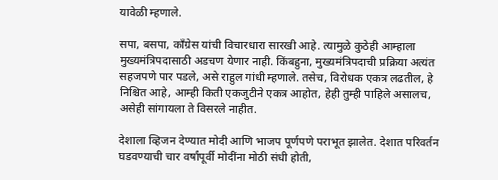यावेळी म्हणाले.

सपा, बसपा, काँग्रेस यांची विचारधारा सारखी आहे. त्यामुळे कुठेही आम्हाला मुख्यमंत्रिपदासाठी अडचण येणार नाही. किंबहुना, मुख्यमंत्रिपदाची प्रक्रिया अत्यंत सहजपणे पार पडले, असे राहुल गांधी म्हणाले. तसेच, विरोधक एकत्र लढतील, हे निश्चित आहे, आम्ही किती एकजुटीने एकत्र आहोत, हेही तुम्ही पाहिले असालच, असेही सांगायला ते विसरले नाहीत.

देशाला व्हिजन देण्यात मोदी आणि भाजप पूर्णपणे पराभूत झालेत. देशात परिवर्तन घडवण्याची चार वर्षांपूर्वी मोदींना मोठी संधी होती,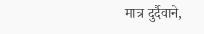मात्र दुर्दैवाने,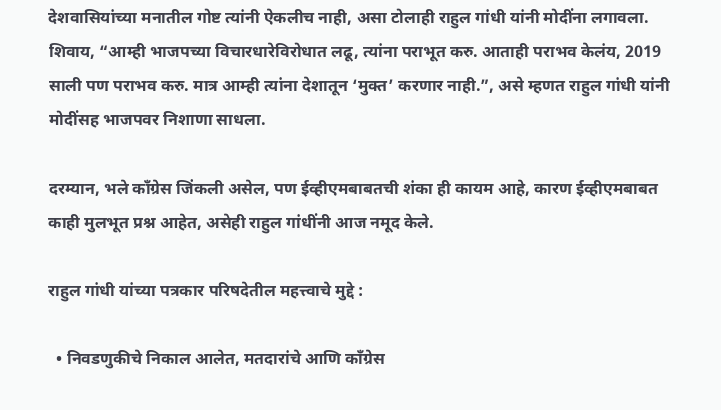देशवासियांच्या मनातील गोष्ट त्यांनी ऐकलीच नाही, असा टोलाही राहुल गांधी यांनी मोदींना लगावला. शिवाय, “आम्ही भाजपच्या विचारधारेविरोधात लढू, त्यांना पराभूत करु. आताही पराभव केलंय, 2019 साली पण पराभव करु. मात्र आम्ही त्यांना देशातून ‘मुक्त’ करणार नाही.”, असे म्हणत राहुल गांधी यांनी मोदींसह भाजपवर निशाणा साधला.

दरम्यान, भले काँग्रेस जिंकली असेल, पण ईव्हीएमबाबतची शंका ही कायम आहे, कारण ईव्हीएमबाबत काही मुलभूत प्रश्न आहेत, असेही राहुल गांधींनी आज नमूद केले.

राहुल गांधी यांच्या पत्रकार परिषदेतील महत्त्वाचे मुद्दे :

  • निवडणुकीचे निकाल आलेत, मतदारांचे आणि काँग्रेस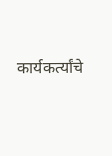कार्यकर्त्यांचे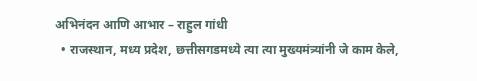अभिनंदन आणि आभार – राहुल गांधी
  • राजस्थान, मध्य प्रदेश, छत्तीसगडमध्ये त्या त्या मुख्यमंत्र्यांनी जे काम केले,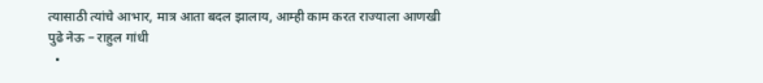त्यासाठी त्यांचे आभार, मात्र आता बदल झालाय, आम्ही काम करत राज्याला आणखी पुढे नेऊ – राहुल गांधी
  •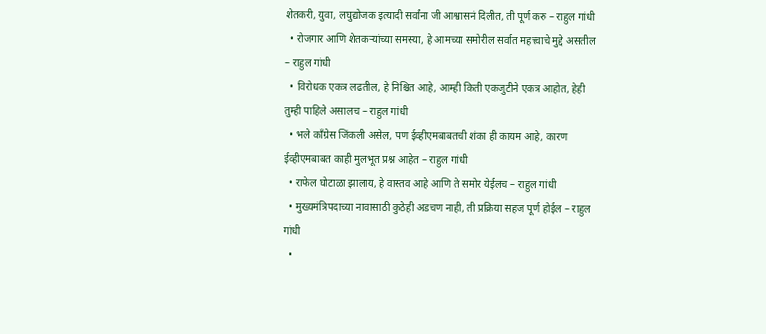शेतकरी, युवा, लघुद्योजक इत्यादी सर्वांना जी आश्वासनं दिलीत, ती पूर्ण करु – राहुल गांधी
  • रोजगार आणि शेतकऱ्यांच्या समस्या, हे आमच्या समोरील सर्वात महत्त्वाचे मुद्दे असतील – राहुल गांधी
  • विरोधक एकत्र लढतील, हे निश्चित आहे, आम्ही किती एकजुटीने एकत्र आहोत, हेही तुम्ही पाहिले असालच – राहुल गांधी
  • भले काँग्रेस जिंकली असेल, पण ईव्हीएमबाबतची शंका ही कायम आहे, कारण ईव्हीएमबाबत काही मुलभूत प्रश्न आहेत – राहुल गांधी
  • राफेल घोटाळा झालाय, हे वास्तव आहे आणि ते समोर येईलच – राहुल गांधी
  • मुख्यमंत्रिपदाच्या नावासाठी कुठेही अडचण नाही, ती प्रक्रिया सहज पूर्ण होईल – राहुल गांधी
  •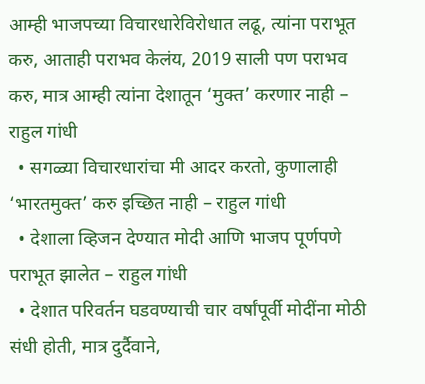आम्ही भाजपच्या विचारधारेविरोधात लढू, त्यांना पराभूत करु, आताही पराभव केलंय, 2019 साली पण पराभव करु, मात्र आम्ही त्यांना देशातून ‘मुक्त’ करणार नाही – राहुल गांधी
  • सगळ्या विचारधारांचा मी आदर करतो, कुणालाही ‘भारतमुक्त’ करु इच्छित नाही – राहुल गांधी
  • देशाला व्हिजन देण्यात मोदी आणि भाजप पूर्णपणे पराभूत झालेत – राहुल गांधी
  • देशात परिवर्तन घडवण्याची चार वर्षांपूर्वी मोदींना मोठी संधी होती, मात्र दुर्दैवाने,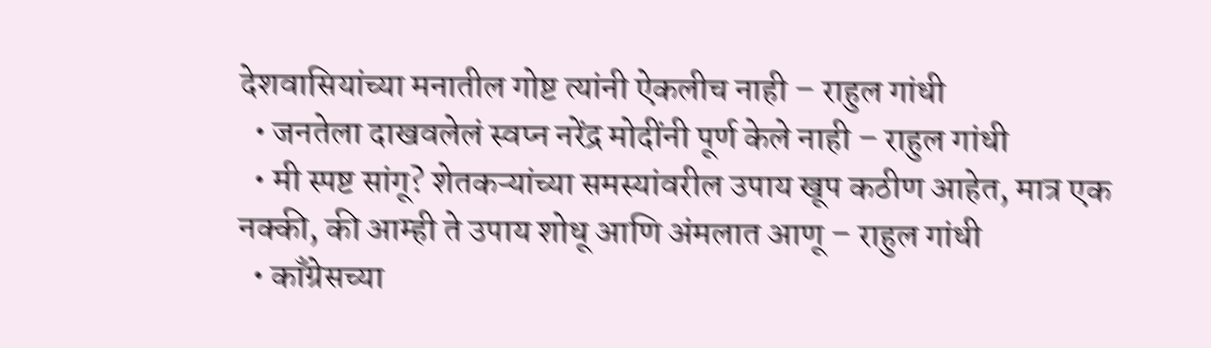देशवासियांच्या मनातील गोष्ट त्यांनी ऐकलीच नाही – राहुल गांधी
  • जनतेला दाखवलेलं स्वप्न नरेंद्र मोदींनी पूर्ण केले नाही – राहुल गांधी
  • मी स्पष्ट सांगू? शेतकऱ्यांच्या समस्यांवरील उपाय खूप कठीण आहेत, मात्र एक नक्की, की आम्ही ते उपाय शोधू आणि अंमलात आणू – राहुल गांधी
  • काँग्रेसच्या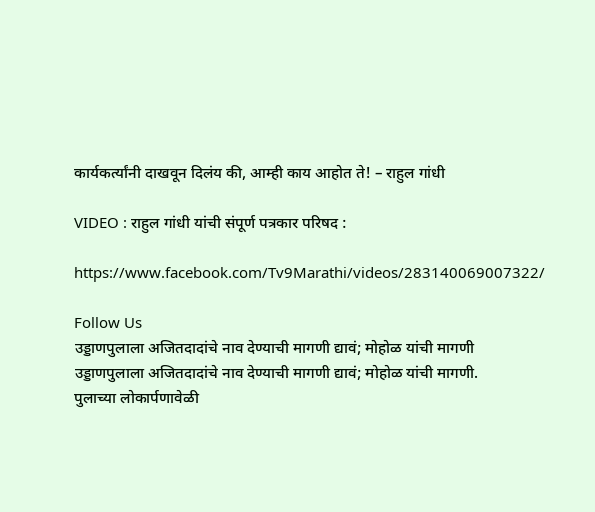कार्यकर्त्यांनी दाखवून दिलंय की, आम्ही काय आहोत ते! – राहुल गांधी

VIDEO : राहुल गांधी यांची संपूर्ण पत्रकार परिषद :

https://www.facebook.com/Tv9Marathi/videos/283140069007322/

Follow Us
उड्डाणपुलाला अजितदादांचे नाव देण्याची मागणी द्यावं; मोहोळ यांची मागणी
उड्डाणपुलाला अजितदादांचे नाव देण्याची मागणी द्यावं; मोहोळ यांची मागणी.
पुलाच्या लोकार्पणावेळी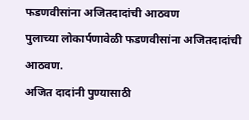फडणवीसांना अजितदादांची आठवण
पुलाच्या लोकार्पणावेळी फडणवीसांना अजितदादांची आठवण.
अजित दादांनी पुण्यासाठी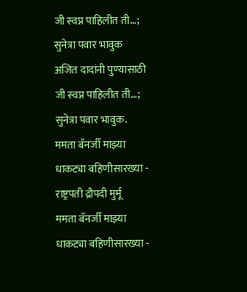जी स्वप्न पाहिलीत ती...; सुनेत्रा पवार भावुक
अजित दादांनी पुण्यासाठी जी स्वप्न पाहिलीत ती...; सुनेत्रा पवार भावुक.
ममता बॅनर्जी माझ्या धाकट्या बहिणीसारख्या - राष्ट्रपती द्रौपदी मुर्मू
ममता बॅनर्जी माझ्या धाकट्या बहिणीसारख्या -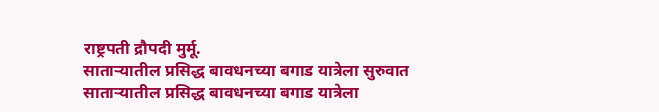राष्ट्रपती द्रौपदी मुर्मू.
साताऱ्यातील प्रसिद्ध बावधनच्या बगाड यात्रेला सुरुवात
साताऱ्यातील प्रसिद्ध बावधनच्या बगाड यात्रेला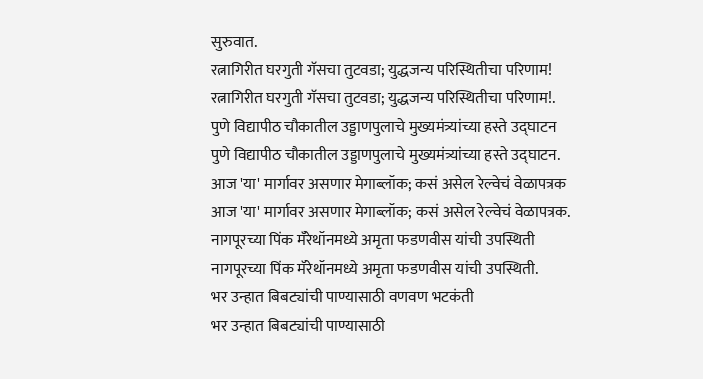सुरुवात.
रत्नागिरीत घरगुती गॅसचा तुटवडा; युद्धजन्य परिस्थितीचा परिणाम!
रत्नागिरीत घरगुती गॅसचा तुटवडा; युद्धजन्य परिस्थितीचा परिणाम!.
पुणे विद्यापीठ चौकातील उड्डाणपुलाचे मुख्यमंत्र्यांच्या हस्ते उद्घाटन
पुणे विद्यापीठ चौकातील उड्डाणपुलाचे मुख्यमंत्र्यांच्या हस्ते उद्घाटन.
आज 'या' मार्गावर असणार मेगाब्लॉक; कसं असेल रेल्वेचं वेळापत्रक
आज 'या' मार्गावर असणार मेगाब्लॉक; कसं असेल रेल्वेचं वेळापत्रक.
नागपूरच्या पिंक मॅरेथॉनमध्ये अमृता फडणवीस यांची उपस्थिती
नागपूरच्या पिंक मॅरेथॉनमध्ये अमृता फडणवीस यांची उपस्थिती.
भर उन्हात बिबट्यांची पाण्यासाठी वणवण भटकंती
भर उन्हात बिबट्यांची पाण्यासाठी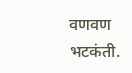वणवण भटकंती.